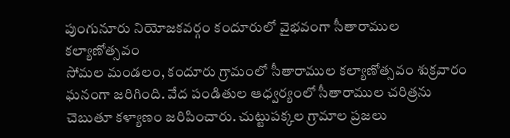పుంగునూరు నియోజకవర్గం కందూరులో వైభవంగా సీతారాముల కల్యాణోత్సవం
సోమల మండలం, కందూరు గ్రామంలో సీతారాముల కల్యాణోత్సవం శుక్రవారం ఘనంగా జరిగింది. వేద పండితుల ఆధ్వర్యంలో సీతారాముల చరిత్రను చెబుతూ కళ్యాణం జరిపించారు. చుట్టుపక్కల గ్రామాల ప్రజలు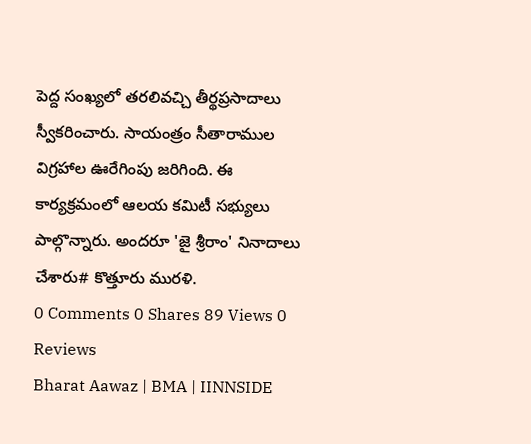పెద్ద సంఖ్యలో తరలివచ్చి తీర్థప్రసాదాలు స్వీకరించారు. సాయంత్రం సీతారాముల విగ్రహాల ఊరేగింపు జరిగింది. ఈ కార్యక్రమంలో ఆలయ కమిటీ సభ్యులు పాల్గొన్నారు. అందరూ 'జై శ్రీరాం' నినాదాలు చేశారు# కొత్తూరు మురళి.
0 Comments 0 Shares 89 Views 0 Reviews
Bharat Aawaz | BMA | IINNSIDE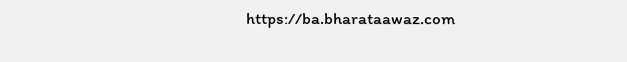https://ba.bharataawaz.com